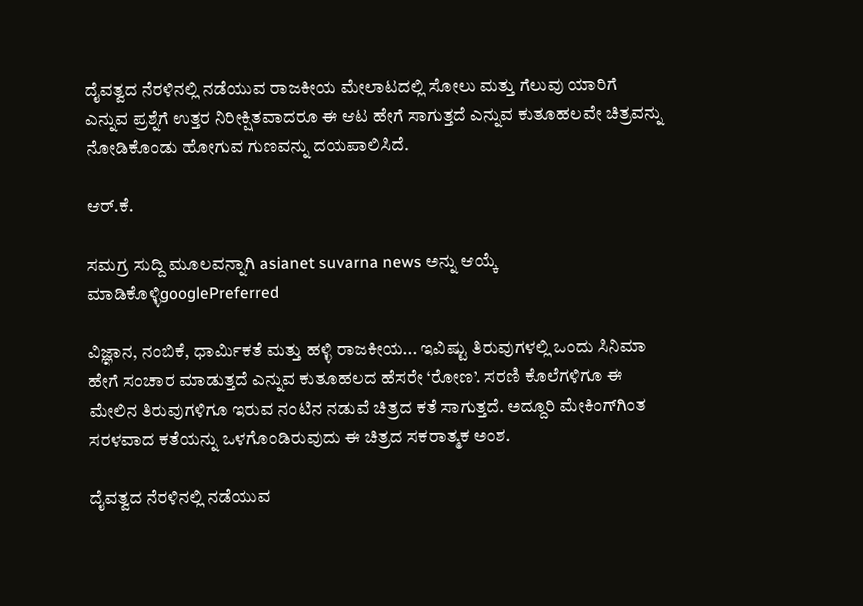ದೈವತ್ವದ ನೆರಳಿನಲ್ಲಿ ನಡೆಯುವ ರಾಜಕೀಯ ಮೇಲಾಟದಲ್ಲಿ ಸೋಲು ಮತ್ತು ಗೆಲುವು ಯಾರಿಗೆ ಎನ್ನುವ ಪ್ರಶ್ನೆಗೆ ಉತ್ತರ ನಿರೀಕ್ಷಿತವಾದರೂ ಈ ಆಟ ಹೇಗೆ ಸಾಗುತ್ತದೆ ಎನ್ನುವ ಕುತೂಹಲವೇ ಚಿತ್ರವನ್ನು ನೋಡಿಕೊಂಡು ಹೋಗುವ ಗುಣವನ್ನು ದಯಪಾಲಿಸಿದೆ.

ಆರ್‌.ಕೆ.

ಸಮಗ್ರ ಸುದ್ದಿ ಮೂಲವನ್ನಾಗಿ asianet suvarna news ಅನ್ನು ಆಯ್ಕೆ ಮಾಡಿಕೊಳ್ಳಿgooglePreferred

ವಿಜ್ಞಾನ, ನಂಬಿಕೆ, ಧಾರ್ಮಿಕತೆ ಮತ್ತು ಹಳ್ಳಿ ರಾಜಕೀಯ... ಇವಿಷ್ಟು ತಿರುವುಗಳಲ್ಲಿ ಒಂದು ಸಿನಿಮಾ ಹೇಗೆ ಸಂಚಾರ ಮಾಡುತ್ತದೆ ಎನ್ನುವ ಕುತೂಹಲದ ಹೆಸರೇ ‘ರೋಣ’. ಸರಣಿ ಕೊಲೆಗಳಿಗೂ ಈ ಮೇಲಿನ ತಿರುವುಗಳಿಗೂ ಇರುವ ನಂಟಿನ ನಡುವೆ ಚಿತ್ರದ ಕತೆ ಸಾಗುತ್ತದೆ. ಅದ್ದೂರಿ ಮೇಕಿಂಗ್‌ಗಿಂತ ಸರಳವಾದ ಕತೆಯನ್ನು ಒ‍ಳಗೊಂಡಿರುವುದು ಈ ಚಿತ್ರದ ಸಕರಾತ್ಮಕ ಅಂಶ.

ದೈವತ್ವದ ನೆರಳಿನಲ್ಲಿ ನಡೆಯುವ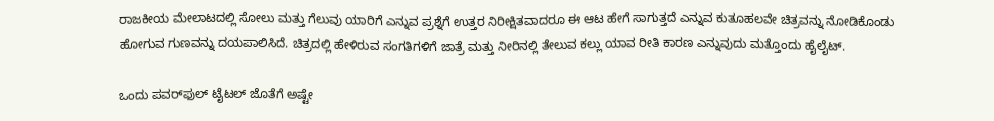ರಾಜಕೀಯ ಮೇಲಾಟದಲ್ಲಿ ಸೋಲು ಮತ್ತು ಗೆಲುವು ಯಾರಿಗೆ ಎನ್ನುವ ಪ್ರಶ್ನೆಗೆ ಉತ್ತರ ನಿರೀಕ್ಷಿತವಾದರೂ ಈ ಆಟ ಹೇಗೆ ಸಾಗುತ್ತದೆ ಎನ್ನುವ ಕುತೂಹಲವೇ ಚಿತ್ರವನ್ನು ನೋಡಿಕೊಂಡು ಹೋಗುವ ಗುಣವನ್ನು ದಯಪಾಲಿಸಿದೆ. ಚಿತ್ರದಲ್ಲಿ ಹೇಳಿರುವ ಸಂಗತಿಗಳಿಗೆ ಜಾತ್ರೆ ಮತ್ತು ನೀರಿನಲ್ಲಿ ತೇಲುವ ಕಲ್ಲು ಯಾವ ರೀತಿ ಕಾರಣ ಎನ್ನುವುದು ಮತ್ತೊಂದು ಹೈಲೈಟ್‌.

ಒಂದು ಪವರ್‌ಫುಲ್‌ ಟೈಟಲ್‌ ಜೊತೆಗೆ ಅಷ್ಟೇ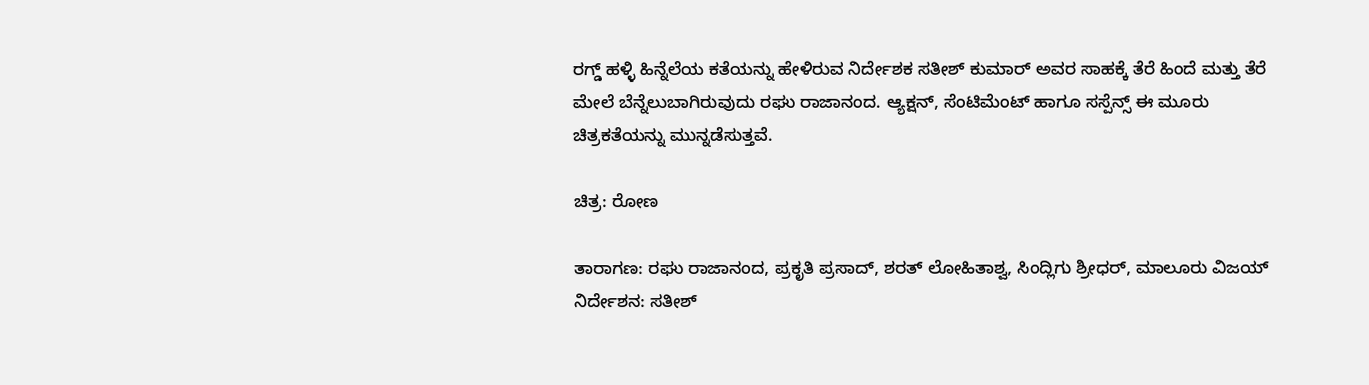ರಗ್ಡ್‌ ಹಳ್ಳಿ ಹಿನ್ನೆಲೆಯ ಕತೆಯನ್ನು ಹೇಳಿರುವ ನಿರ್ದೇಶಕ ಸತೀಶ್‌ ಕುಮಾರ್‌ ಅವರ ಸಾಹಕ್ಕೆ ತೆರೆ ಹಿಂದೆ ಮತ್ತು ತೆರೆ ಮೇಲೆ ಬೆನ್ನೆಲುಬಾಗಿರುವುದು ರಘು ರಾಜಾನಂದ. ಆ್ಯಕ್ಷನ್‌, ಸೆಂಟಿಮೆಂಟ್‌ ಹಾಗೂ ಸಸ್ಪೆನ್ಸ್‌ ಈ ಮೂರು ಚಿತ್ರಕತೆಯನ್ನು ಮುನ್ನಡೆಸುತ್ತವೆ.

ಚಿತ್ರ: ರೋಣ

ತಾರಾಗಣ: ರಘು ರಾಜಾನಂದ, ಪ್ರಕೃತಿ ಪ್ರಸಾದ್‌, ಶರತ್‌ ಲೋಹಿತಾಶ್ವ, ಸಿಂದ್ಲಿಗು ಶ್ರೀಧರ್‌, ಮಾಲೂರು ವಿಜಯ್‌
ನಿರ್ದೇಶನ: ಸತೀಶ್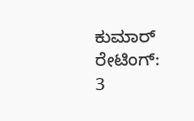ಕುಮಾರ್
ರೇಟಿಂಗ್‌: 3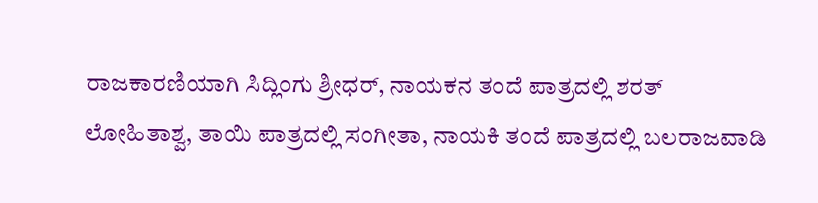ರಾಜಕಾರಣಿಯಾಗಿ ಸಿದ್ಲಿಂಗು ಶ್ರೀಧರ್‌, ನಾಯಕನ ತಂದೆ ಪಾತ್ರದಲ್ಲಿ ಶರತ್‌ ಲೋಹಿತಾಶ್ವ, ತಾಯಿ ಪಾತ್ರದಲ್ಲಿ ಸಂಗೀತಾ, ನಾಯಕಿ ತಂದೆ ಪಾತ್ರದಲ್ಲಿ ಬಲರಾಜವಾಡಿ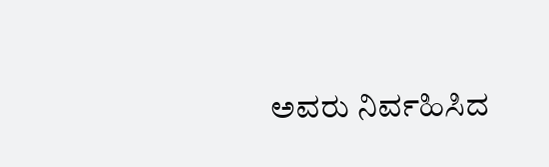ಅವರು ನಿರ್ವಹಿಸಿದ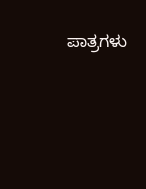ಪಾತ್ರಗಳು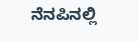ನೆನಪಿನಲ್ಲಿ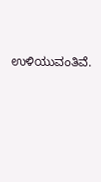ಉಳಿಯುವಂತಿವೆ.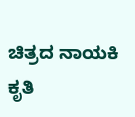ಚಿತ್ರದ ನಾಯಕಿ ಕೃತಿ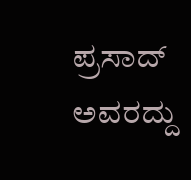ಪ್ರಸಾದ್‌ ಅವರದ್ದು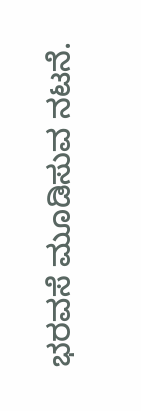ಭರವಸೆ ಮೂಡಿಸುವ ನಟನೆ.